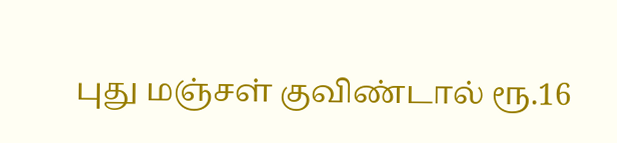புது மஞ்சள் குவிண்டால் ரூ.16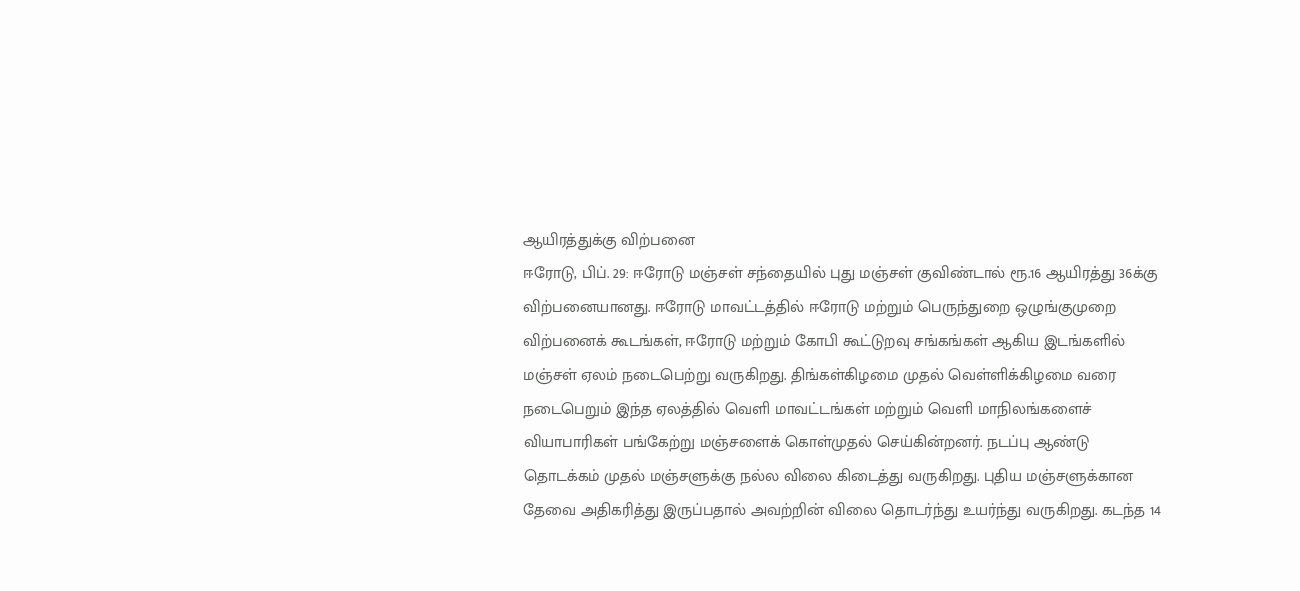ஆயிரத்துக்கு விற்பனை
ஈரோடு, பிப். 29: ஈரோடு மஞ்சள் சந்தையில் புது மஞ்சள் குவிண்டால் ரூ.16 ஆயிரத்து 36க்கு விற்பனையானது. ஈரோடு மாவட்டத்தில் ஈரோடு மற்றும் பெருந்துறை ஒழுங்குமுறை விற்பனைக் கூடங்கள், ஈரோடு மற்றும் கோபி கூட்டுறவு சங்கங்கள் ஆகிய இடங்களில் மஞ்சள் ஏலம் நடைபெற்று வருகிறது. திங்கள்கிழமை முதல் வெள்ளிக்கிழமை வரை நடைபெறும் இந்த ஏலத்தில் வெளி மாவட்டங்கள் மற்றும் வெளி மாநிலங்களைச் வியாபாரிகள் பங்கேற்று மஞ்சளைக் கொள்முதல் செய்கின்றனர். நடப்பு ஆண்டு தொடக்கம் முதல் மஞ்சளுக்கு நல்ல விலை கிடைத்து வருகிறது. புதிய மஞ்சளுக்கான தேவை அதிகரித்து இருப்பதால் அவற்றின் விலை தொடர்ந்து உயர்ந்து வருகிறது. கடந்த 14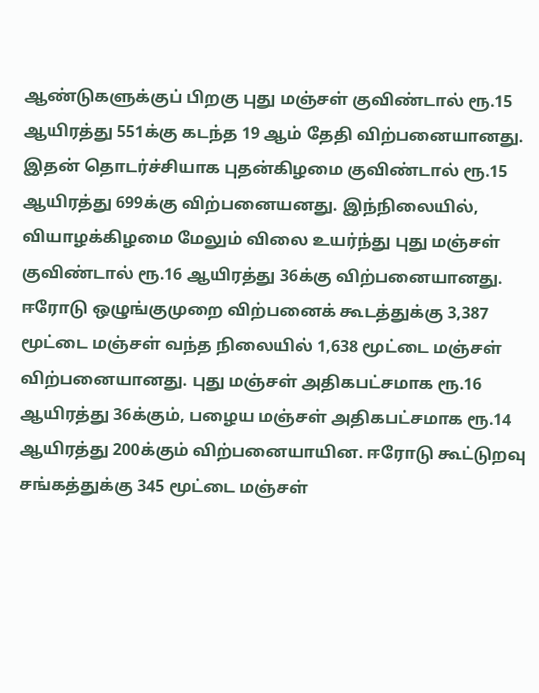ஆண்டுகளுக்குப் பிறகு புது மஞ்சள் குவிண்டால் ரூ.15 ஆயிரத்து 551க்கு கடந்த 19 ஆம் தேதி விற்பனையானது. இதன் தொடர்ச்சியாக புதன்கிழமை குவிண்டால் ரூ.15 ஆயிரத்து 699க்கு விற்பனையனது. இந்நிலையில், வியாழக்கிழமை மேலும் விலை உயர்ந்து புது மஞ்சள் குவிண்டால் ரூ.16 ஆயிரத்து 36க்கு விற்பனையானது. ஈரோடு ஒழுங்குமுறை விற்பனைக் கூடத்துக்கு 3,387 மூட்டை மஞ்சள் வந்த நிலையில் 1,638 மூட்டை மஞ்சள் விற்பனையானது. புது மஞ்சள் அதிகபட்சமாக ரூ.16 ஆயிரத்து 36க்கும், பழைய மஞ்சள் அதிகபட்சமாக ரூ.14 ஆயிரத்து 200க்கும் விற்பனையாயின. ஈரோடு கூட்டுறவு சங்கத்துக்கு 345 மூட்டை மஞ்சள்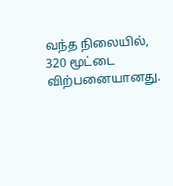வந்த நிலையில், 320 மூட்டை விற்பனையானது.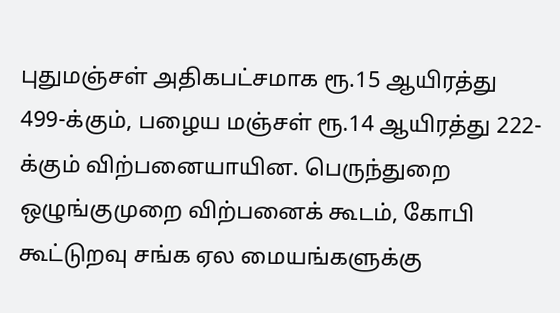புதுமஞ்சள் அதிகபட்சமாக ரூ.15 ஆயிரத்து 499-க்கும், பழைய மஞ்சள் ரூ.14 ஆயிரத்து 222-க்கும் விற்பனையாயின. பெருந்துறை ஒழுங்குமுறை விற்பனைக் கூடம், கோபி கூட்டுறவு சங்க ஏல மையங்களுக்கு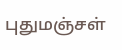புதுமஞ்சள்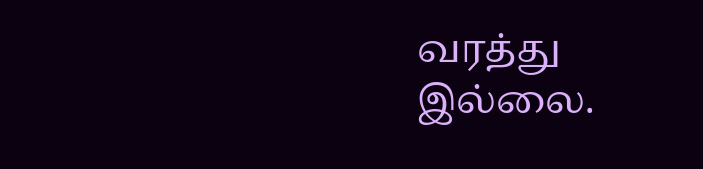வரத்து இல்லை.